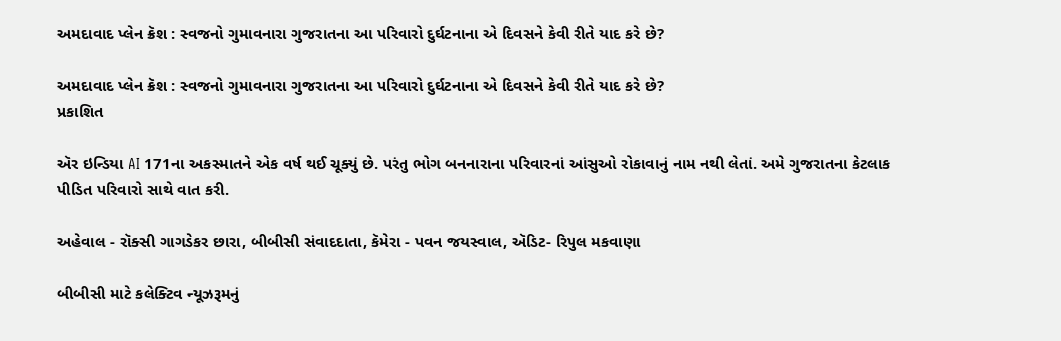અમદાવાદ પ્લેન ક્રૅશ : સ્વજનો ગુમાવનારા ગુજરાતના આ પરિવારો દુર્ઘટનાના એ દિવસને કેવી રીતે યાદ કરે છે?

અમદાવાદ પ્લેન ક્રૅશ : સ્વજનો ગુમાવનારા ગુજરાતના આ પરિવારો દુર્ઘટનાના એ દિવસને કેવી રીતે યાદ કરે છે?
પ્રકાશિત

ઍર ઇન્ડિયા AI 171ના અકસ્માતને એક વર્ષ થઈ ચૂક્યું છે. પરંતુ ભોગ બનનારાના પરિવારનાં આંસુઓ રોકાવાનું નામ નથી લેતાં. અમે ગુજરાતના કેટલાક પીડિત પરિવારો સાથે વાત કરી.

અહેવાલ - રૉક્સી ગાગડેકર છારા, બીબીસી સંવાદદાતા, કૅમેરા - પવન જયસ્વાલ, ઍડિટ- રિપુલ મકવાણા

બીબીસી માટે કલેક્ટિવ ન્યૂઝરૂમનું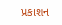પ્રકાશન